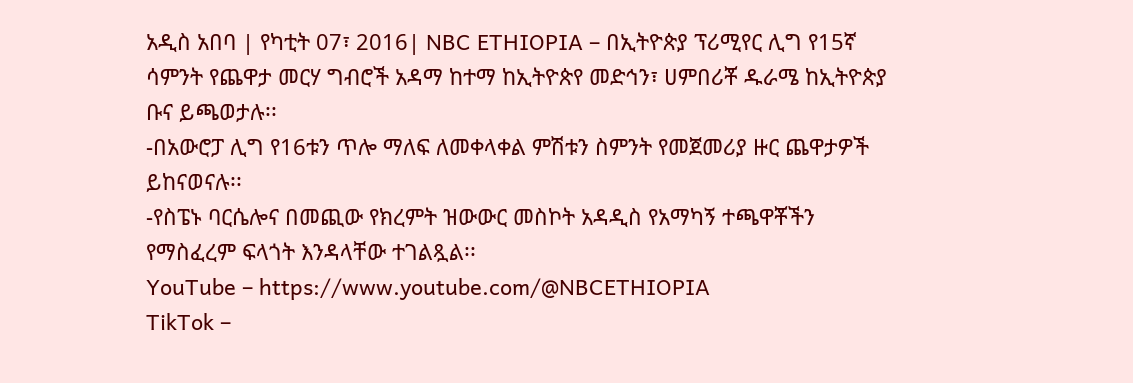አዲስ አበባ | የካቲት 07፣ 2016| NBC ETHIOPIA – በኢትዮጵያ ፕሪሚየር ሊግ የ15ኛ ሳምንት የጨዋታ መርሃ ግብሮች አዳማ ከተማ ከኢትዮጵየ መድኅን፣ ሀምበሪቾ ዱራሜ ከኢትዮጵያ ቡና ይጫወታሉ፡፡
-በአውሮፓ ሊግ የ16ቱን ጥሎ ማለፍ ለመቀላቀል ምሽቱን ስምንት የመጀመሪያ ዙር ጨዋታዎች ይከናወናሉ፡፡
-የስፔኑ ባርሴሎና በመጪው የክረምት ዝውውር መስኮት አዳዲስ የአማካኝ ተጫዋቾችን የማስፈረም ፍላጎት እንዳላቸው ተገልጿል፡፡
YouTube – https://www.youtube.com/@NBCETHIOPIA
TikTok –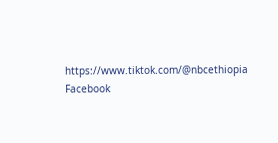https://www.tiktok.com/@nbcethiopia
Facebook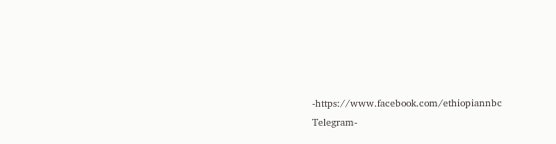-https://www.facebook.com/ethiopiannbc
Telegram-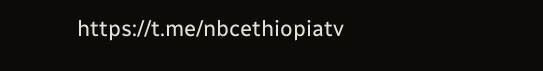https://t.me/nbcethiopiatv